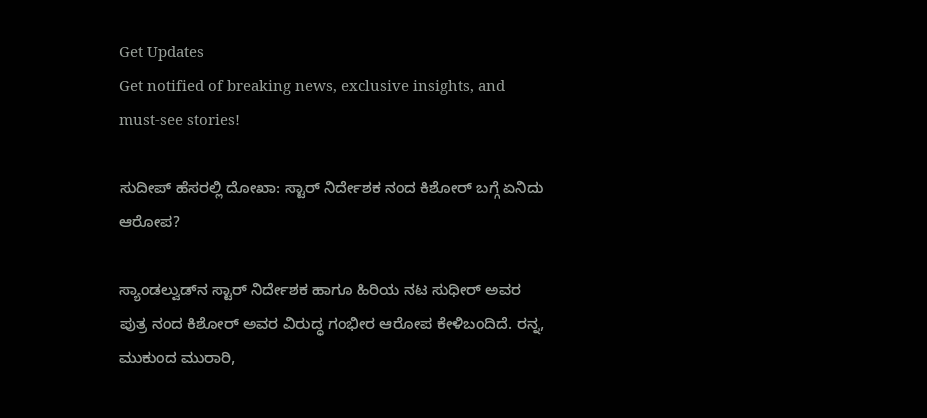Get Updates
Get notified of breaking news, exclusive insights, and must-see stories!

ಸುದೀಪ್‌ ಹೆಸರಲ್ಲಿ ದೋಖಾ: ಸ್ಟಾರ್‌ ನಿರ್ದೇಶಕ ನಂದ ಕಿಶೋರ್ ಬಗ್ಗೆ ಏನಿದು ಆರೋಪ?

ಸ್ಯಾಂಡಲ್ವುಡ್‌ನ ಸ್ಟಾರ್‌ ನಿರ್ದೇಶಕ ಹಾಗೂ ಹಿರಿಯ ನಟ ಸುಧೀರ್ ಅವರ ಪುತ್ರ ನಂದ ಕಿಶೋರ್ ಅವರ ವಿರುದ್ಧ ಗಂಭೀರ ಆರೋಪ ಕೇಳಿಬಂದಿದೆ. ರನ್ನ, ಮುಕುಂದ ಮುರಾರಿ,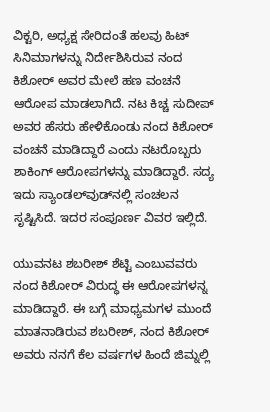ವಿಕ್ಟರಿ, ಅಧ್ಯಕ್ಷ ಸೇರಿದಂತೆ ಹಲವು ಹಿಟ್‌ ಸಿನಿಮಾಗಳನ್ನು ನಿರ್ದೇಶಿಸಿರುವ ನಂದ ಕಿಶೋರ್‌ ಅವರ ಮೇಲೆ ಹಣ ವಂಚನೆ ಆರೋಪ ಮಾಡಲಾಗಿದೆ. ನಟ ಕಿಚ್ಚ ಸುದೀಪ್‌ ಅವರ ಹೆಸರು ಹೇಳಿಕೊಂಡು ನಂದ ಕಿಶೋರ್ ವಂಚನೆ ಮಾಡಿದ್ದಾರೆ ಎಂದು ನಟರೊಬ್ಬರು ಶಾಕಿಂಗ್‌ ಆರೋಪಗಳನ್ನು ಮಾಡಿದ್ದಾರೆ. ಸದ್ಯ ಇದು ಸ್ಯಾಂಡಲ್‌ವುಡ್‌ನಲ್ಲಿ ಸಂಚಲನ ಸೃಷ್ಟಿಸಿದೆ. ಇದರ ಸಂಪೂರ್ಣ ವಿವರ ಇಲ್ಲಿದೆ.

ಯುವನಟ ಶಬರೀಶ್ ಶೆಟ್ಟಿ ಎಂಬುವವರು ನಂದ ಕಿಶೋರ್‌ ವಿರುದ್ಧ ಈ ಆರೋಪಗಳನ್ನ ಮಾಡಿದ್ದಾರೆ. ಈ ಬಗ್ಗೆ ಮಾಧ್ಯಮಗಳ ಮುಂದೆ ಮಾತನಾಡಿರುವ ಶಬರೀಶ್‌, ನಂದ ಕಿಶೋರ್ ಅವರು ನನಗೆ ಕೆಲ ವರ್ಷಗಳ ಹಿಂದೆ ಜಿಮ್ನಲ್ಲಿ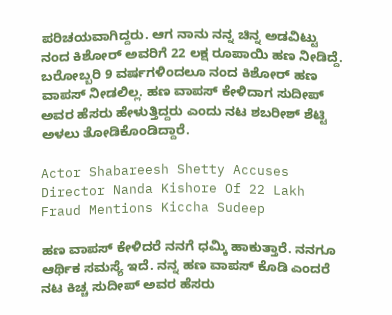ಪರಿಚಯವಾಗಿದ್ದರು. ಆಗ ನಾನು ನನ್ನ ಚಿನ್ನ ಅಡವಿಟ್ಟು ನಂದ ಕಿಶೋರ್ ಅವರಿಗೆ 22 ಲಕ್ಷ ರೂಪಾಯಿ ಹಣ ನೀಡಿದ್ದೆ. ಬರೋಬ್ಬರಿ 9 ವರ್ಷಗಳಿಂದಲೂ ನಂದ ಕಿಶೋರ್ ಹಣ ವಾಪಸ್‌ ನೀಡಲಿಲ್ಲ. ಹಣ ವಾಪಸ್‌ ಕೇಳಿದಾಗ ಸುದೀಪ್‌ ಅವರ ಹೆಸರು ಹೇಳುತ್ತಿದ್ದರು ಎಂದು ನಟ ಶಬರೀಶ್ ಶೆಟ್ಟಿ ಅಳಲು ತೋಡಿಕೊಂಡಿದ್ದಾರೆ.

Actor Shabareesh Shetty Accuses Director Nanda Kishore Of 22 Lakh Fraud Mentions Kiccha Sudeep

ಹಣ ವಾಪಸ್‌ ಕೇಳಿದರೆ ನನಗೆ ಧಮ್ಕಿ ಹಾಕುತ್ತಾರೆ. ನನಗೂ ಆರ್ಥಿಕ ಸಮಸ್ಯೆ ಇದೆ. ನನ್ನ ಹಣ ವಾಪಸ್‌ ಕೊಡಿ ಎಂದರೆ ನಟ ಕಿಚ್ಚ ಸುದೀಪ್ ಅವರ ಹೆಸರು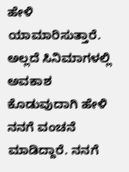ಹೇಳಿ ಯಾಮಾರಿಸುತ್ತಾರೆ. ಅಲ್ಲದೆ ಸಿನಿಮಾಗಳಲ್ಲಿ ಅವಕಾಶ ಕೊಡುವುದಾಗಿ ಹೇಳಿ ನನಗೆ ವಂಚನೆ ಮಾಡಿದ್ದಾರೆ. ನನಗೆ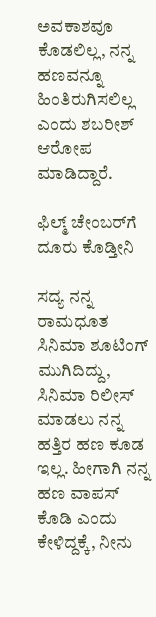ಅವಕಾಶವೂ ಕೊಡಲಿಲ್ಲ, ನನ್ನ ಹಣವನ್ನೂ ಹಿಂತಿರುಗಿಸಲಿಲ್ಲ ಎಂದು ಶಬರೀಶ್‌ ಆರೋಪ ಮಾಡಿದ್ದಾರೆ.

ಫಿಲ್ಮ್‌ ಚೇಂಬರ್‌ಗೆ ದೂರು ಕೊಡ್ತೀನಿ

ಸದ್ಯ ನನ್ನ ರಾಮಧೂತ ಸಿನಿಮಾ ಶೂಟಿಂಗ್‌ ಮುಗಿದಿದ್ದು, ಸಿನಿಮಾ ರಿಲೀಸ್‌ ಮಾಡಲು ನನ್ನ ಹತ್ತಿರ ಹಣ ಕೂಡ ಇಲ್ಲ. ಹೀಗಾಗಿ ನನ್ನ ಹಣ ವಾಪಸ್‌ ಕೊಡಿ ಎಂದು ಕೇಳಿದ್ದಕ್ಕೆ, ನೀನು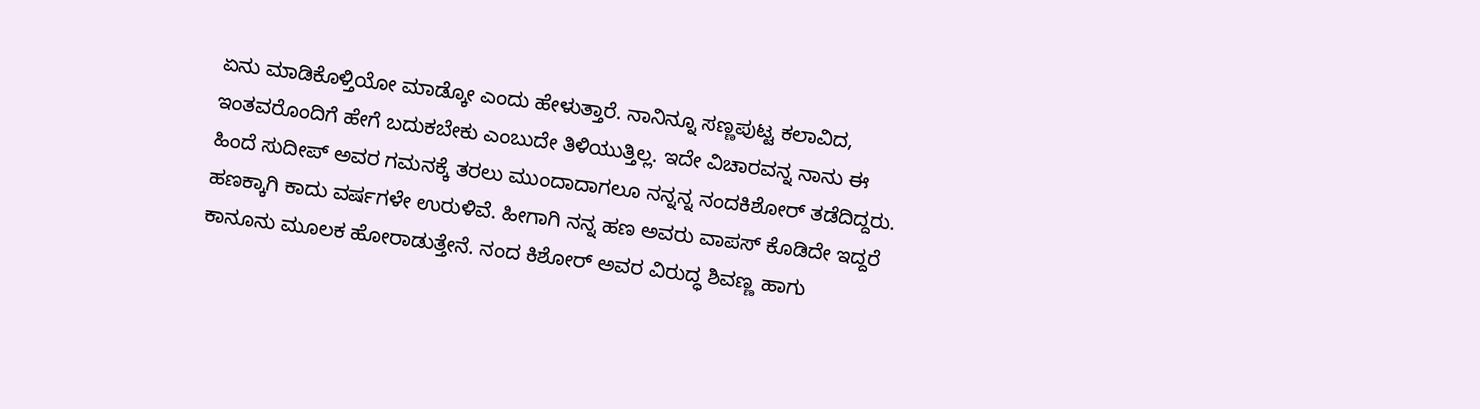ಏನು ಮಾಡಿಕೊಳ್ತಿಯೋ ಮಾಡ್ಕೋ ಎಂದು ಹೇಳುತ್ತಾರೆ. ನಾನಿನ್ನೂ ಸಣ್ಣಪುಟ್ಟ ಕಲಾವಿದ, ಇಂತವರೊಂದಿಗೆ ಹೇಗೆ ಬದುಕಬೇಕು ಎಂಬುದೇ ತಿಳಿಯುತ್ತಿಲ್ಲ. ಇದೇ ವಿಚಾರವನ್ನ ನಾನು ಈ ಹಿಂದೆ ಸುದೀಪ್‌ ಅವರ ಗಮನಕ್ಕೆ ತರಲು ಮುಂದಾದಾಗಲೂ ನನ್ನನ್ನ ನಂದಕಿಶೋರ್‌ ತಡೆದಿದ್ದರು. ಹಣಕ್ಕಾಗಿ ಕಾದು ವರ್ಷಗಳೇ ಉರುಳಿವೆ. ಹೀಗಾಗಿ ನನ್ನ ಹಣ ಅವರು ವಾಪಸ್‌ ಕೊಡಿದೇ ಇದ್ದರೆ ಕಾನೂನು ಮೂಲಕ ಹೋರಾಡುತ್ತೇನೆ. ನಂದ ಕಿಶೋರ್‌ ಅವರ ವಿರುದ್ಧ ಶಿವಣ್ಣ ಹಾಗು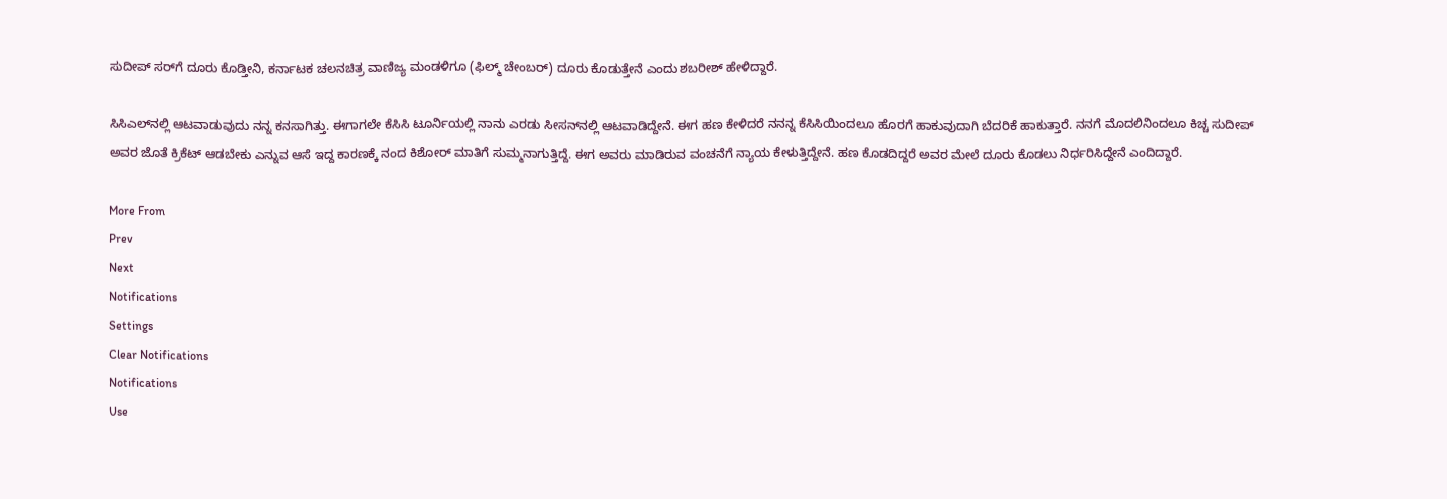ಸುದೀಪ್‌ ಸರ್‌ಗೆ ದೂರು ಕೊಡ್ತೀನಿ, ಕರ್ನಾಟಕ ಚಲನಚಿತ್ರ ವಾಣಿಜ್ಯ ಮಂಡಳಿಗೂ (ಫಿಲ್ಮ್‌ ಚೇಂಬರ್‌) ದೂರು ಕೊಡುತ್ತೇನೆ ಎಂದು ಶಬರೀಶ್‌ ಹೇಳಿದ್ದಾರೆ.

ಸಿಸಿಎಲ್‌ನಲ್ಲಿ ಆಟವಾಡುವುದು ನನ್ನ ಕನಸಾಗಿತ್ತು. ಈಗಾಗಲೇ ಕೆಸಿಸಿ ಟೂರ್ನಿಯಲ್ಲಿ ನಾನು ಎರಡು ಸೀಸನ್‌ನಲ್ಲಿ ಆಟವಾಡಿದ್ದೇನೆ. ಈಗ ಹಣ ಕೇಳಿದರೆ ನನನ್ನ ಕೆಸಿಸಿಯಿಂದಲೂ ಹೊರಗೆ ಹಾಕುವುದಾಗಿ ಬೆದರಿಕೆ ಹಾಕುತ್ತಾರೆ. ನನಗೆ ಮೊದಲಿನಿಂದಲೂ ಕಿಚ್ಚ ಸುದೀಪ್ ಅವರ ಜೊತೆ ಕ್ರಿಕೆಟ್‌ ಆಡಬೇಕು ಎನ್ನುವ ಆಸೆ ಇದ್ದ ಕಾರಣಕ್ಕೆ ನಂದ ಕಿಶೋರ್‌ ಮಾತಿಗೆ ಸುಮ್ಮನಾಗುತ್ತಿದ್ದೆ. ಈಗ ಅವರು ಮಾಡಿರುವ ವಂಚನೆಗೆ ನ್ಯಾಯ ಕೇಳುತ್ತಿದ್ದೇನೆ. ಹಣ ಕೊಡದಿದ್ದರೆ ಅವರ ಮೇಲೆ ದೂರು ಕೊಡಲು ನಿರ್ಧರಿಸಿದ್ದೇನೆ ಎಂದಿದ್ದಾರೆ.

More From
Prev
Next
Notifications
Settings
Clear Notifications
Notifications
Use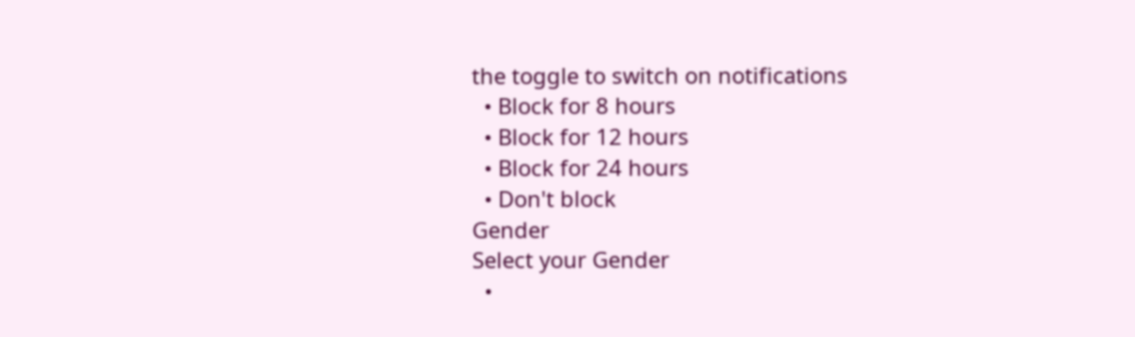the toggle to switch on notifications
  • Block for 8 hours
  • Block for 12 hours
  • Block for 24 hours
  • Don't block
Gender
Select your Gender
  •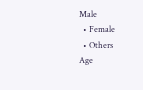Male
  • Female
  • Others
Age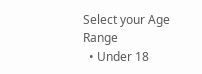Select your Age Range
  • Under 18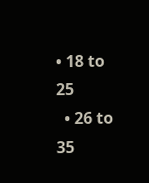• 18 to 25
  • 26 to 35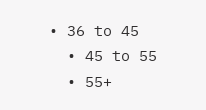• 36 to 45
  • 45 to 55
  • 55+